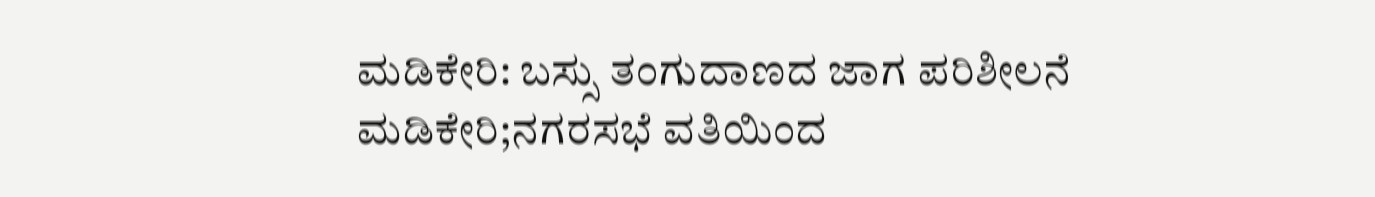ಮಡಿಕೇರಿ: ಬಸ್ಸು ತಂಗುದಾಣದ ಜಾಗ ಪರಿಶೀಲನೆ
ಮಡಿಕೇರಿ;ನಗರಸಭೆ ವತಿಯಿಂದ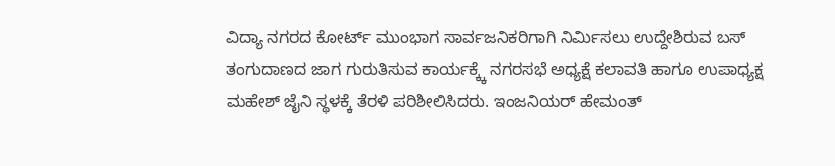ವಿದ್ಯಾ ನಗರದ ಕೋರ್ಟ್ ಮುಂಭಾಗ ಸಾರ್ವಜನಿಕರಿಗಾಗಿ ನಿರ್ಮಿಸಲು ಉದ್ದೇಶಿರುವ ಬಸ್ ತಂಗುದಾಣದ ಜಾಗ ಗುರುತಿಸುವ ಕಾರ್ಯಕ್ಕ್ಕೆ ನಗರಸಭೆ ಅಧ್ಯಕ್ಷೆ ಕಲಾವತಿ ಹಾಗೂ ಉಪಾಧ್ಯಕ್ಷ ಮಹೇಶ್ ಜೈನಿ ಸ್ಥಳಕ್ಕೆ ತೆರಳಿ ಪರಿಶೀಲಿಸಿದರು. ಇಂಜನಿಯರ್ ಹೇಮಂತ್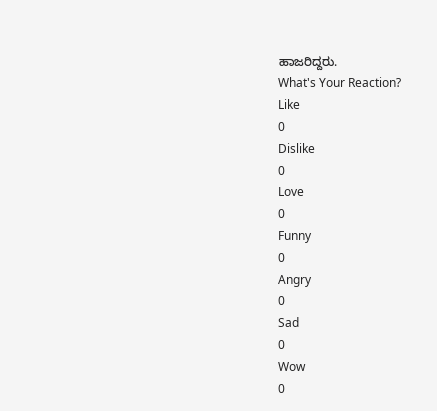ಹಾಜರಿದ್ದರು.
What's Your Reaction?
Like
0
Dislike
0
Love
0
Funny
0
Angry
0
Sad
0
Wow
0